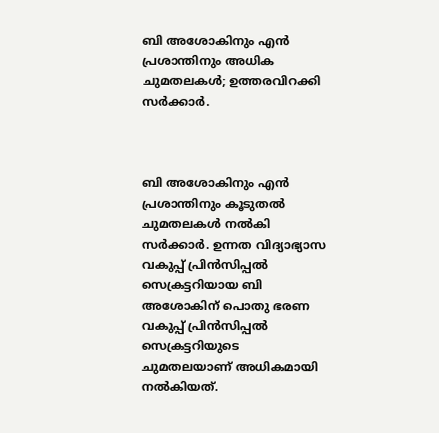ബി അശോകിനും എന്‍ പ്രശാന്തിനും അധിക ചുമതലകള്‍; ഉത്തരവിറക്കി സര്‍ക്കാര്‍.



ബി അശോകിനും എന്‍ പ്രശാന്തിനും കൂടുതല്‍ ചുമതലകള്‍ നല്‍കി സര്‍ക്കാര്‍. ഉന്നത വിദ്യാഭ്യാസ വകുപ്പ് പ്രിന്‍സിപ്പല്‍ സെക്രട്ടറിയായ ബി അശോകിന് പൊതു ഭരണ വകുപ്പ് പ്രിന്‍സിപ്പല്‍ സെക്രട്ടറിയുടെ ചുമതലയാണ് അധികമായി നല്‍കിയത്.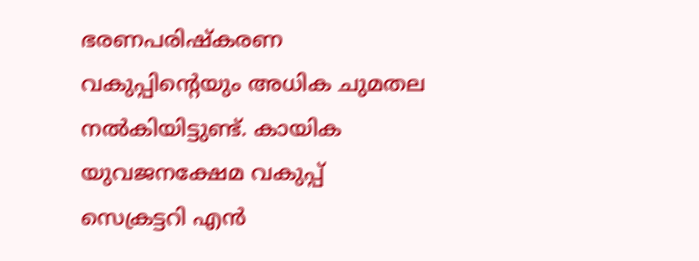ഭരണപരിഷ്‌കരണ വകുപ്പിന്റെയും അധിക ചുമതല നല്‍കിയിട്ടുണ്ട്. കായിക യുവജനക്ഷേമ വകുപ്പ് സെക്രട്ടറി എന്‍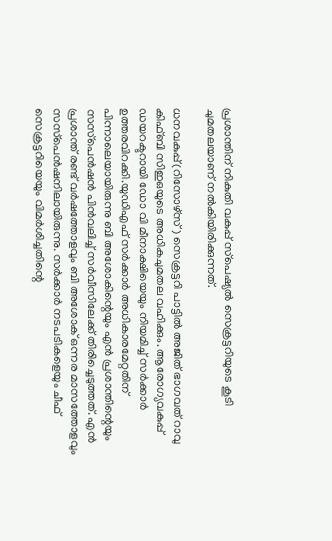പ്രശാന്തിന് നികുതി വകുപ്പ് സ്‌പെഷ്യല്‍ സെക്രട്ടറിയുടെ കൂടി ചുമതലയാണ് നല്‍കിയിരിക്കുന്നത്.

ധനവകുപ്പ്(റിസോഴ്‌സ്) സെക്രട്ടറി പാട്ടില്‍ അജിത് ഭാഗവത് റാവു കിഫ്ബി സിഇഒയുടെ അധികചുമതല വഹിക്കും. ആരോഗ്യവകുപ്പ് ഡയറക്ടറായി ഡോ വി മീനാക്ഷിയെയും നിയമിച്ച് സര്‍ക്കാര്‍ ഉത്തരവിറക്കി.യുഡിഎഫ് സര്‍ക്കാര്‍ അധികാരമേറ്റതിന് പിന്നാലെയായിരുന്നു ബി അശോകിന്റെയും എന്‍ പ്രശാന്തിന്റെയും സസ്‌പെന്‍ഷന്‍ പിന്‍വലിച്ച് സര്‍വീസിലേക്ക് തിരിച്ചെടുത്തത്. എന്‍ പ്രശാന്ത് രണ്ട് വര്‍ഷത്തോളവും ബി അശോക് ഒന്നര മാസത്തോളവും സസ്‌പെന്‍ഷനിലായിരുന്നു. സര്‍ക്കാര്‍ നടപടികളെയും ചീഫ് സെക്രട്ടറിയെയും വിമര്‍ശിച്ചതിന്റെ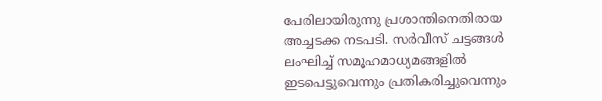പേരിലായിരുന്നു പ്രശാന്തിനെതിരായ അച്ചടക്ക നടപടി. സര്‍വീസ് ചട്ടങ്ങള്‍ ലംഘിച്ച് സമൂഹമാധ്യമങ്ങളില്‍ ഇടപെട്ടുവെന്നും പ്രതികരിച്ചുവെന്നും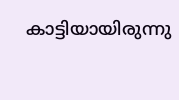കാട്ടിയായിരുന്നു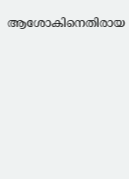ആശോകിനെതിരായ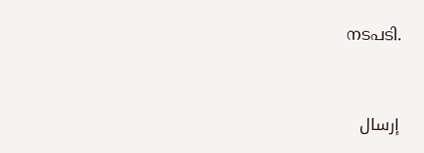നടപടി.



إرسال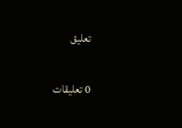تعليق

0 تعليقات